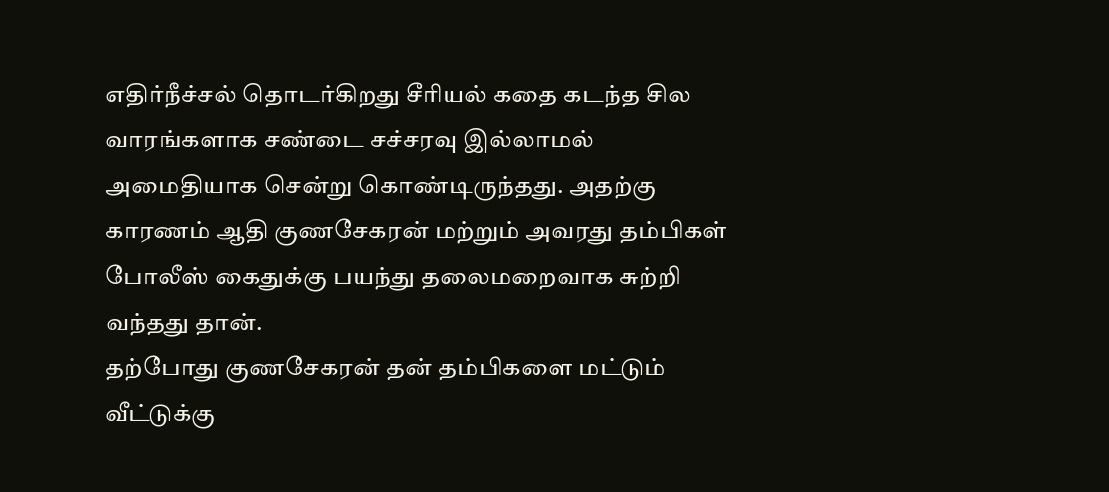எதிர்நீச்சல் தொடர்கிறது சீரியல் கதை கடந்த சில வாரங்களாக சண்டை சச்சரவு இல்லாமல் அமைதியாக சென்று கொண்டிருந்தது. அதற்கு காரணம் ஆதி குணசேகரன் மற்றும் அவரது தம்பிகள் போலீஸ் கைதுக்கு பயந்து தலைமறைவாக சுற்றி வந்தது தான்.
தற்போது குணசேகரன் தன் தம்பிகளை மட்டும் வீட்டுக்கு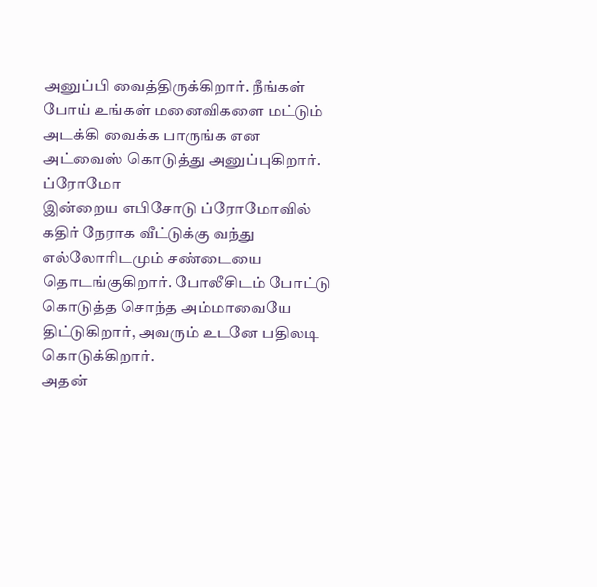அனுப்பி வைத்திருக்கிறார். நீங்கள் போய் உங்கள் மனைவிகளை மட்டும் அடக்கி வைக்க பாருங்க என அட்வைஸ் கொடுத்து அனுப்புகிறார்.
ப்ரோமோ
இன்றைய எபிசோடு ப்ரோமோவில் கதிர் நேராக வீட்டுக்கு வந்து எல்லோரிடமும் சண்டையை தொடங்குகிறார். போலீசிடம் போட்டு கொடுத்த சொந்த அம்மாவையே திட்டுகிறார், அவரும் உடனே பதிலடி கொடுக்கிறார்.
அதன்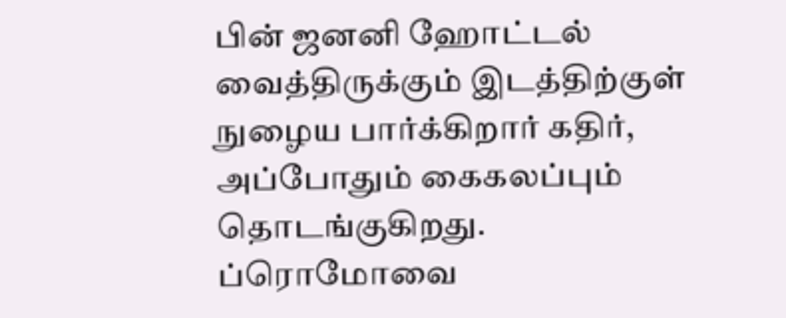பின் ஜனனி ஹோட்டல் வைத்திருக்கும் இடத்திற்குள் நுழைய பார்க்கிறார் கதிர், அப்போதும் கைகலப்பும் தொடங்குகிறது. ப்ரொமோவை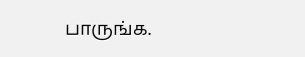பாருங்க.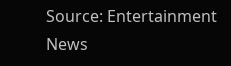Source: Entertainment News